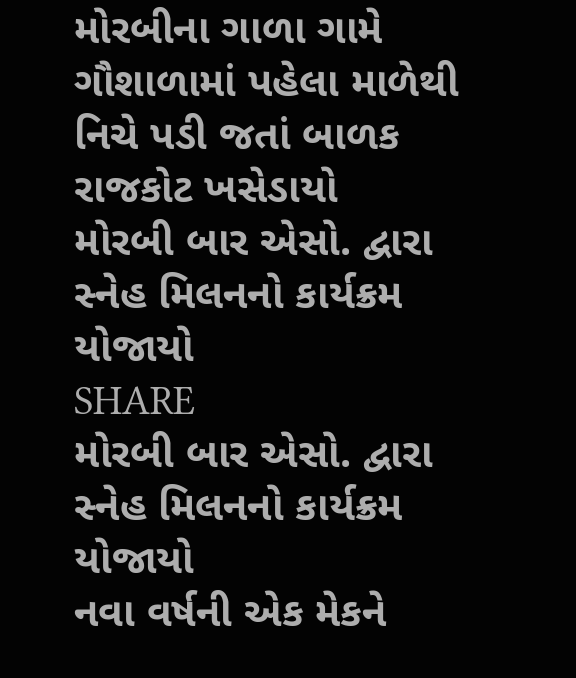મોરબીના ગાળા ગામે ગૌશાળામાં પહેલા માળેથી નિચે પડી જતાં બાળક રાજકોટ ખસેડાયો
મોરબી બાર એસો. દ્વારા સ્નેહ મિલનનો કાર્યક્રમ યોજાયો
SHARE
મોરબી બાર એસો. દ્વારા સ્નેહ મિલનનો કાર્યક્રમ યોજાયો
નવા વર્ષની એક મેકને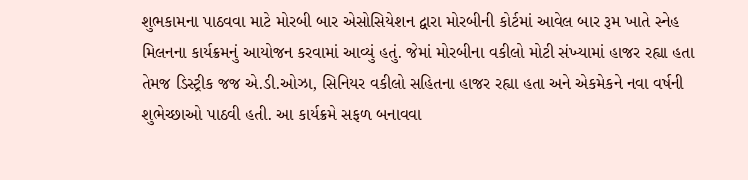શુભકામના પાઠવવા માટે મોરબી બાર એસોસિયેશન દ્વારા મોરબીની કોર્ટમાં આવેલ બાર રૂમ ખાતે સ્નેહ મિલનના કાર્યક્રમનું આયોજન કરવામાં આવ્યું હતું. જેમાં મોરબીના વકીલો મોટી સંખ્યામાં હાજર રહ્યા હતા તેમજ ડિસ્ટ્રીક જજ એ.ડી.ઓઝા, સિનિયર વકીલો સહિતના હાજર રહ્યા હતા અને એકમેકને નવા વર્ષની શુભેચ્છાઓ પાઠવી હતી. આ કાર્યક્રમે સફળ બનાવવા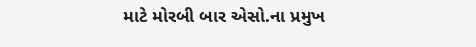માટે મોરબી બાર એસો.ના પ્રમુખ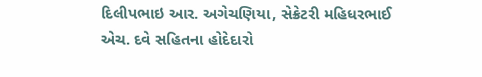દિલીપભાઇ આર. અગેચણિયા, સેક્રેટરી મહિધરભાઈ એચ. દવે સહિતના હોદેદારો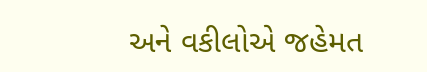અને વકીલોએ જહેમત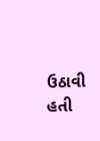ઉઠાવી હતી